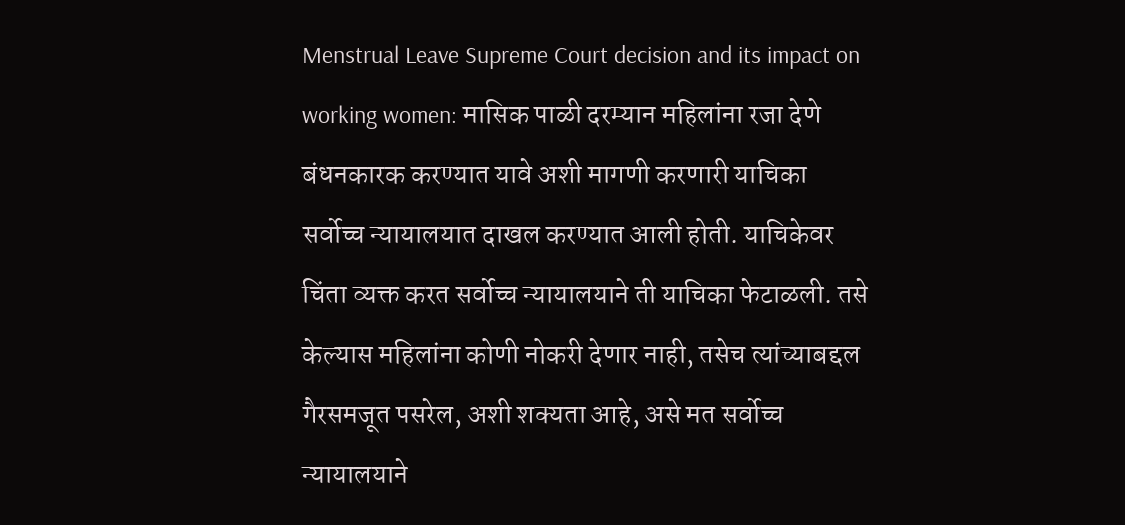Menstrual Leave Supreme Court decision and its impact on working women: मासिक पाळी दरम्यान महिलांना रजा देणे बंधनकारक करण्यात यावे अशी मागणी करणारी याचिका सर्वोच्च न्यायालयात दाखल करण्यात आली होती. याचिकेवर चिंता व्यक्त करत सर्वोच्च न्यायालयाने ती याचिका फेटाळली. तसे केल्यास महिलांना कोणी नोकरी देणार नाही, तसेच त्यांच्याबद्दल गैरसमजूत पसरेल, अशी शक्यता आहे, असे मत सर्वोच्च न्यायालयाने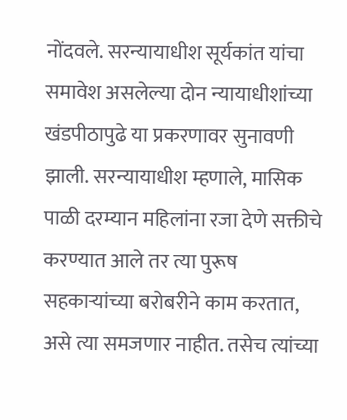नोंदवले. सरन्यायाधीश सूर्यकांत यांचा समावेश असलेल्या दोन न्यायाधीशांच्या खंडपीठापुढे या प्रकरणावर सुनावणी झाली. सरन्यायाधीश म्हणाले, मासिक पाळी दरम्यान महिलांना रजा देणे सक्तीचे करण्यात आले तर त्या पुरूष सहकाऱ्यांच्या बरोबरीने काम करतात, असे त्या समजणार नाहीत. तसेच त्यांच्या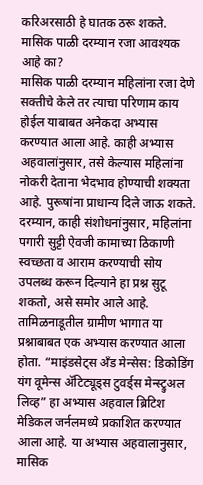करिअरसाठी हे घातक ठरू शकते.
मासिक पाळी दरम्यान रजा आवश्यक आहे का?
मासिक पाळी दरम्यान महिलांना रजा देणे सक्तीचे केले तर त्याचा परिणाम काय होईल याबाबत अनेकदा अभ्यास करण्यात आला आहे. काही अभ्यास अहवालांनुसार, तसे केल्यास महिलांना नोकरी देताना भेदभाव होण्याची शक्यता आहे. पुरूषांना प्राधान्य दिले जाऊ शकते. दरम्यान, काही संशोधनांनुसार, महिलांना पगारी सुट्टी ऐवजी कामाच्या ठिकाणी स्वच्छता व आराम करण्याची सोय उपलब्ध करून दिल्याने हा प्रश्न सुटू शकतो, असे समोर आले आहे. तामिळनाडूतील ग्रामीण भागात या प्रश्नाबाबत एक अभ्यास करण्यात आला होता. “माइंडसेट्स अँड मेन्सेस: डिकोडिंग यंग वूमेन्स ॲटिट्यूड्स टुवर्ड्स मेन्स्ट्रुअल लिव्ह” हा अभ्यास अहवाल ब्रिटिश मेडिकल जर्नलमध्ये प्रकाशित करण्यात आला आहे. या अभ्यास अहवालानुसार, मासिक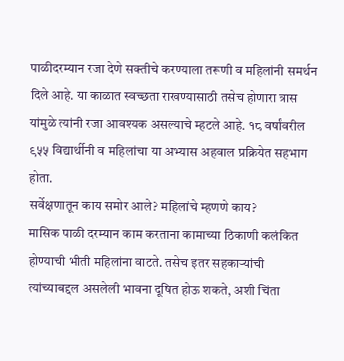पाळीदरम्यान रजा देणे सक्तीचे करण्याला तरूणी व महिलांनी समर्थन दिले आहे. या काळात स्वच्छता राखण्यासाठी तसेच होणारा त्रास यांमुळे त्यांनी रजा आवश्यक असल्याचे म्हटले आहे. १८ वर्षांवरील ९५५ विद्यार्थीनी व महिलांचा या अभ्यास अहवाल प्रक्रियेत सहभाग होता.
सर्वेक्षणातून काय समोर आले? महिलांचे म्हणणे काय?
मासिक पाळी दरम्यान काम करताना कामाच्या ठिकाणी कलंकित होण्याची भीती महिलांना वाटते. तसेच इतर सहकाऱ्यांची त्यांच्याबद्दल असलेली भावना दूषित होऊ शकते, अशी चिंता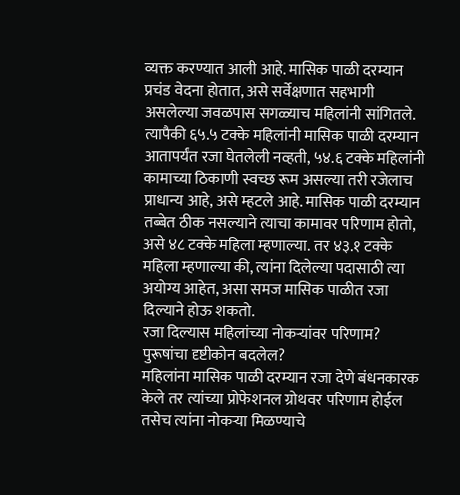व्यक्त करण्यात आली आहे. मासिक पाळी दरम्यान प्रचंड वेदना होतात, असे सर्वेक्षणात सहभागी असलेल्या जवळपास सगळ्याच महिलांनी सांगितले. त्यापैकी ६५.५ टक्के महिलांनी मासिक पाळी दरम्यान आतापर्यंत रजा घेतलेली नव्हती, ५४.६ टक्के महिलांनी कामाच्या ठिकाणी स्वच्छ रूम असल्या तरी रजेलाच प्राधान्य आहे, असे म्हटले आहे. मासिक पाळी दरम्यान तब्बेत ठीक नसल्याने त्याचा कामावर परिणाम होतो, असे ४८ टक्के महिला म्हणाल्या. तर ४३.१ टक्के महिला म्हणाल्या की, त्यांना दिलेल्या पदासाठी त्या अयोग्य आहेत, असा समज मासिक पाळीत रजा दिल्याने होऊ शकतो.
रजा दिल्यास महिलांच्या नोकऱ्यांवर परिणाम? पुरूषांचा दृष्टीकोन बदलेल?
महिलांना मासिक पाळी दरम्यान रजा देणे बंधनकारक केले तर त्यांच्या प्रोफेशनल ग्रोथवर परिणाम होईल तसेच त्यांना नोकऱ्या मिळण्याचे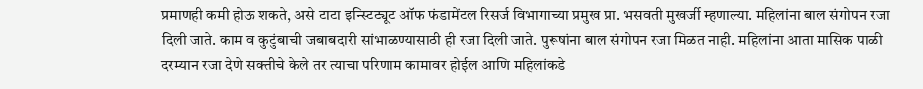प्रमाणही कमी होऊ शकते, असे टाटा इन्स्टिट्यूट ऑफ फंडामेंटल रिसर्ज विभागाच्या प्रमुख प्रा. भसवती मुखर्जी म्हणाल्या. महिलांना बाल संगोपन रजा दिली जाते. काम व कुटुंबाची जबाबदारी सांभाळण्यासाठी ही रजा दिली जाते. पुरूषांना बाल संगोपन रजा मिळत नाही. महिलांना आता मासिक पाळी दरम्यान रजा देणे सक्तीचे केले तर त्याचा परिणाम कामावर होईल आणि महिलांकडे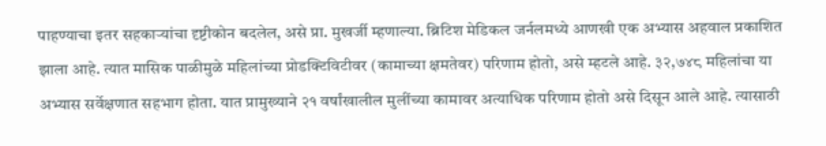पाहण्याचा इतर सहकाऱ्यांचा दृष्टीकोन बदलेल, असे प्रा. मुखर्जी म्हणाल्या. ब्रिटिश मेडिकल जर्नलमध्ये आणखी एक अभ्यास अहवाल प्रकाशित झाला आहे. त्यात मासिक पाळीमुळे महिलांच्या प्रोडक्टिविटीवर (कामाच्या क्षमतेवर) परिणाम होतो, असे म्हटले आहे. ३२,७४८ महिलांचा या अभ्यास सर्वेक्षणात सहभाग होता. यात प्रामुख्याने २१ वर्षांखालील मुलींच्या कामावर अत्याधिक परिणाम होतो असे दिसून आले आहे. त्यासाठी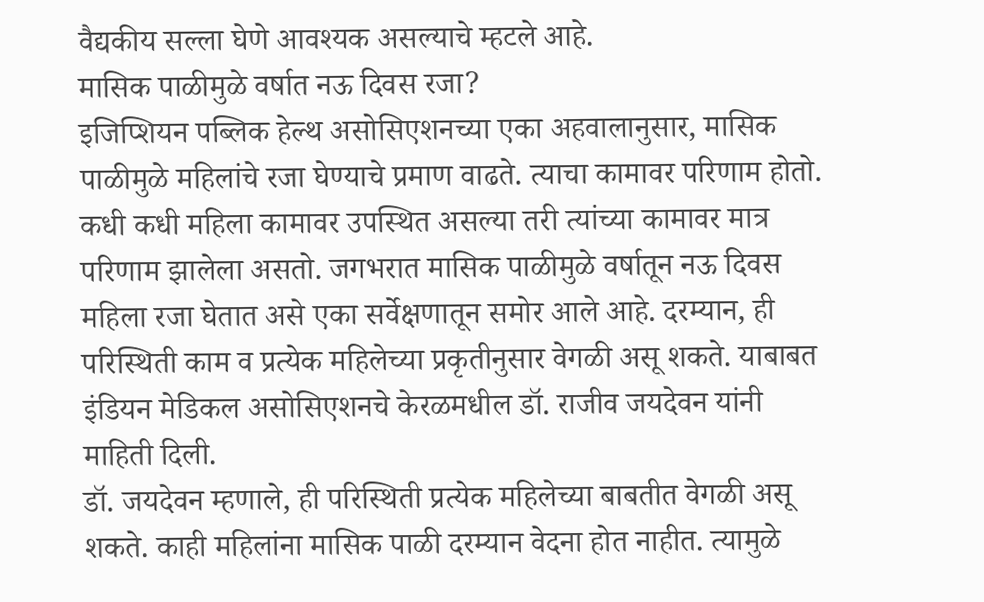वैद्यकीय सल्ला घेणे आवश्यक असल्याचे म्हटले आहे.
मासिक पाळीमुळे वर्षात नऊ दिवस रजा?
इजिप्शियन पब्लिक हेल्थ असोसिएशनच्या एका अहवालानुसार, मासिक पाळीमुळे महिलांचे रजा घेण्याचे प्रमाण वाढते. त्याचा कामावर परिणाम होतो. कधी कधी महिला कामावर उपस्थित असल्या तरी त्यांच्या कामावर मात्र परिणाम झालेला असतो. जगभरात मासिक पाळीमुळे वर्षातून नऊ दिवस महिला रजा घेतात असे एका सर्वेक्षणातून समोर आले आहे. दरम्यान, ही परिस्थिती काम व प्रत्येक महिलेच्या प्रकृतीनुसार वेगळी असू शकते. याबाबत इंडियन मेडिकल असोसिएशनचे केरळमधील डॉ. राजीव जयदेवन यांनी माहिती दिली.
डॉ. जयदेवन म्हणाले, ही परिस्थिती प्रत्येक महिलेच्या बाबतीत वेगळी असू शकते. काही महिलांना मासिक पाळी दरम्यान वेदना होत नाहीत. त्यामुळे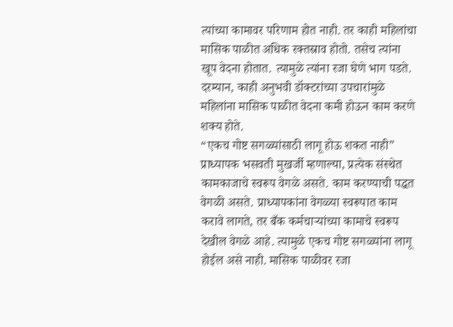त्यांच्या कामावर परिणाम होत नाही. तर काही महिलांचा मासिक पाळीत अधिक रक्तस्राव होतो. तसेच त्यांना खूप वेदना होतात. त्यामुळे त्यांना रजा घेणे भाग पडते. दरम्यान, काही अनुभवी डॉक्टरांच्या उपचारांमुळे महिलांना मासिक पाळीत वेदना कमी होऊन काम करणे शक्य होते.
“एकच गोष्ट सगळ्यांसाठी लागू होऊ शकत नाही”
प्राध्यापक भसवती मुखर्जी म्हणाल्या, प्रत्येक संस्थेत कामकाजाचे स्वरूप वेगळे असते. काम करण्याची पद्धत वेगळी असते. प्राध्यापकांना वेगळ्या स्वरूपात काम करावे लागते, तर बँक कर्मचाऱ्यांच्या कामाचे स्वरूप देखील वेगळे आहे. त्यामुळे एकच गोष्ट सगळ्यांना लागू होईल असे नाही. मासिक पाळीवर रजा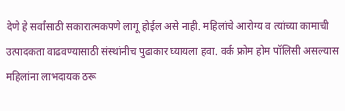देणे हे सर्वांसाठी सकारात्मकपणे लागू होईल असे नाही. महिलांचे आरोग्य व त्यांच्या कामाची उत्पादकता वाढवण्यासाठी संस्थांनीच पुढाकार घ्यायला हवा. वर्क फ्रोम होम पॉलिसी असल्यास महिलांना लाभदायक ठरू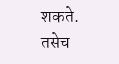शकते. तसेच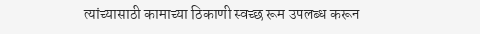त्यांच्यासाठी कामाच्या ठिकाणी स्वच्छ रूम उपलब्ध करून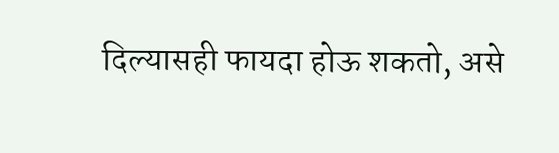दिल्यासही फायदा होऊ शकतो, असे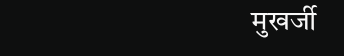मुखर्जी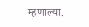म्हणाल्या.